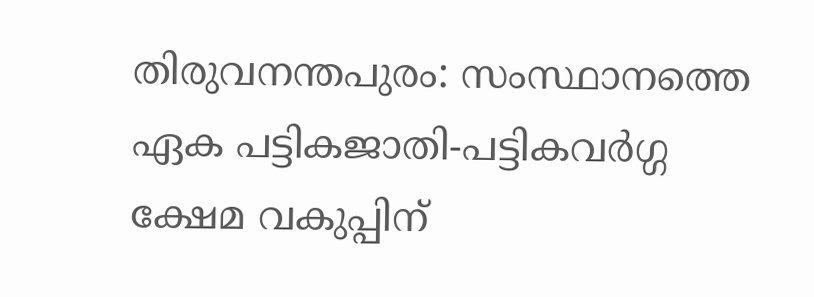തിരുവനന്തപുരം: സംസ്ഥാനത്തെ ഏക പട്ടികജാതി-പട്ടികവർഗ്ഗ ക്ഷേമ വകുപ്പിന്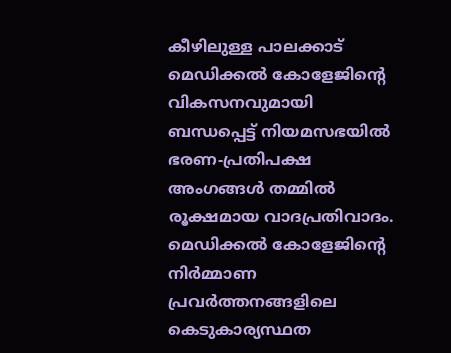കീഴിലുള്ള പാലക്കാട് മെഡിക്കൽ കോളേജിന്റെ വികസനവുമായി ബന്ധപ്പെട്ട് നിയമസഭയിൽ ഭരണ-പ്രതിപക്ഷ അംഗങ്ങൾ തമ്മിൽ രൂക്ഷമായ വാദപ്രതിവാദം. മെഡിക്കൽ കോളേജിന്റെ നിർമ്മാണ പ്രവർത്തനങ്ങളിലെ കെടുകാര്യസ്ഥത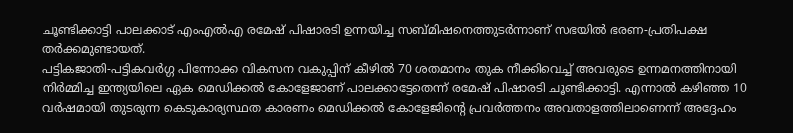ചൂണ്ടിക്കാട്ടി പാലക്കാട് എംഎൽഎ രമേഷ് പിഷാരടി ഉന്നയിച്ച സബ്മിഷനെത്തുടർന്നാണ് സഭയിൽ ഭരണ-പ്രതിപക്ഷ തർക്കമുണ്ടായത്.
പട്ടികജാതി-പട്ടികവർഗ്ഗ പിന്നോക്ക വികസന വകുപ്പിന് കീഴിൽ 70 ശതമാനം തുക നീക്കിവെച്ച് അവരുടെ ഉന്നമനത്തിനായി നിർമ്മിച്ച ഇന്ത്യയിലെ ഏക മെഡിക്കൽ കോളേജാണ് പാലക്കാട്ടേതെന്ന് രമേഷ് പിഷാരടി ചൂണ്ടിക്കാട്ടി. എന്നാൽ കഴിഞ്ഞ 10 വർഷമായി തുടരുന്ന കെടുകാര്യസ്ഥത കാരണം മെഡിക്കൽ കോളേജിന്റെ പ്രവർത്തനം അവതാളത്തിലാണെന്ന് അദ്ദേഹം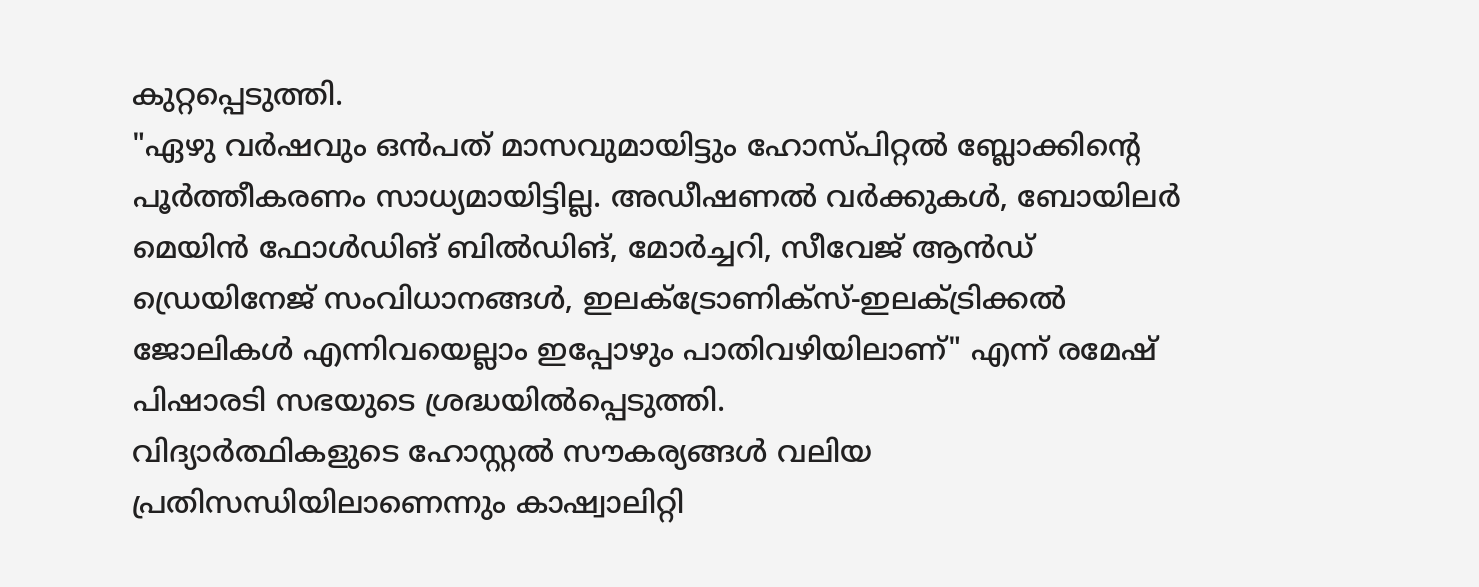കുറ്റപ്പെടുത്തി.
"ഏഴു വർഷവും ഒൻപത് മാസവുമായിട്ടും ഹോസ്പിറ്റൽ ബ്ലോക്കിന്റെ പൂർത്തീകരണം സാധ്യമായിട്ടില്ല. അഡീഷണൽ വർക്കുകൾ, ബോയിലർ മെയിൻ ഫോൾഡിങ് ബിൽഡിങ്, മോർച്ചറി, സീവേജ് ആൻഡ് ഡ്രെയിനേജ് സംവിധാനങ്ങൾ, ഇലക്ട്രോണിക്സ്-ഇലക്ട്രിക്കൽ ജോലികൾ എന്നിവയെല്ലാം ഇപ്പോഴും പാതിവഴിയിലാണ്" എന്ന് രമേഷ് പിഷാരടി സഭയുടെ ശ്രദ്ധയിൽപ്പെടുത്തി.
വിദ്യാർത്ഥികളുടെ ഹോസ്റ്റൽ സൗകര്യങ്ങൾ വലിയ പ്രതിസന്ധിയിലാണെന്നും കാഷ്വാലിറ്റി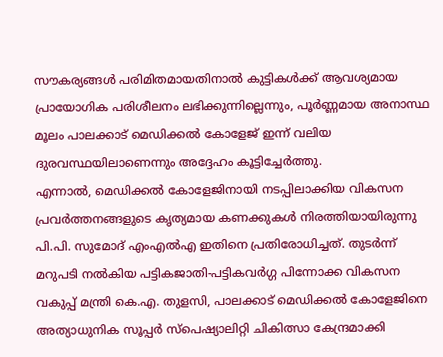സൗകര്യങ്ങൾ പരിമിതമായതിനാൽ കുട്ടികൾക്ക് ആവശ്യമായ പ്രായോഗിക പരിശീലനം ലഭിക്കുന്നില്ലെന്നും, പൂർണ്ണമായ അനാസ്ഥ മൂലം പാലക്കാട് മെഡിക്കൽ കോളേജ് ഇന്ന് വലിയ ദുരവസ്ഥയിലാണെന്നും അദ്ദേഹം കൂട്ടിച്ചേർത്തു.
എന്നാൽ, മെഡിക്കൽ കോളേജിനായി നടപ്പിലാക്കിയ വികസന പ്രവർത്തനങ്ങളുടെ കൃത്യമായ കണക്കുകൾ നിരത്തിയായിരുന്നു പി.പി. സുമോദ് എംഎൽഎ ഇതിനെ പ്രതിരോധിച്ചത്. തുടർന്ന് മറുപടി നൽകിയ പട്ടികജാതി-പട്ടികവർഗ്ഗ പിന്നോക്ക വികസന വകുപ്പ് മന്ത്രി കെ.എ. തുളസി, പാലക്കാട് മെഡിക്കൽ കോളേജിനെ അത്യാധുനിക സൂപ്പർ സ്പെഷ്യാലിറ്റി ചികിത്സാ കേന്ദ്രമാക്കി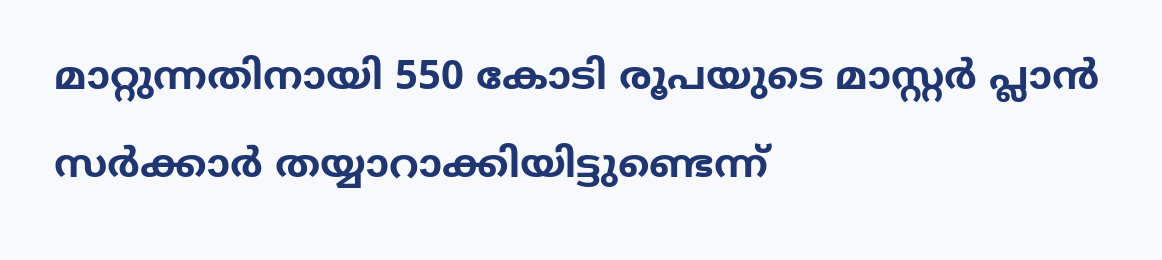മാറ്റുന്നതിനായി 550 കോടി രൂപയുടെ മാസ്റ്റർ പ്ലാൻ സർക്കാർ തയ്യാറാക്കിയിട്ടുണ്ടെന്ന്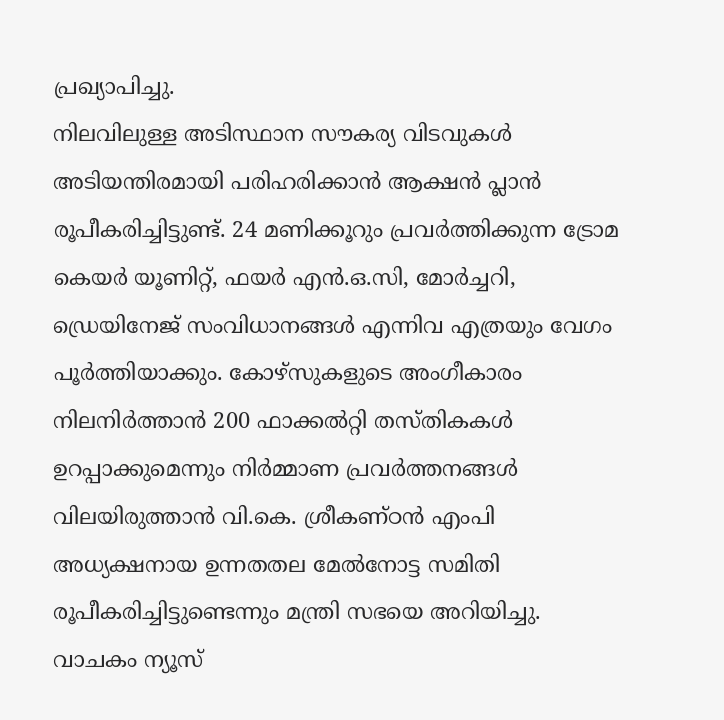പ്രഖ്യാപിച്ചു.
നിലവിലുള്ള അടിസ്ഥാന സൗകര്യ വിടവുകൾ അടിയന്തിരമായി പരിഹരിക്കാൻ ആക്ഷൻ പ്ലാൻ രൂപീകരിച്ചിട്ടുണ്ട്. 24 മണിക്കൂറും പ്രവർത്തിക്കുന്ന ട്രോമ കെയർ യൂണിറ്റ്, ഫയർ എൻ.ഒ.സി, മോർച്ചറി, ഡ്രെയിനേജ് സംവിധാനങ്ങൾ എന്നിവ എത്രയും വേഗം പൂർത്തിയാക്കും. കോഴ്സുകളുടെ അംഗീകാരം നിലനിർത്താൻ 200 ഫാക്കൽറ്റി തസ്തികകൾ ഉറപ്പാക്കുമെന്നും നിർമ്മാണ പ്രവർത്തനങ്ങൾ വിലയിരുത്താൻ വി.കെ. ശ്രീകണ്ഠൻ എംപി അധ്യക്ഷനായ ഉന്നതതല മേൽനോട്ട സമിതി രൂപീകരിച്ചിട്ടുണ്ടെന്നും മന്ത്രി സഭയെ അറിയിച്ചു.
വാചകം ന്യൂസ്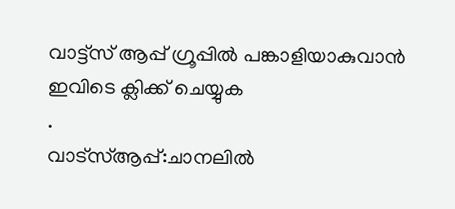വാട്ട്സ് ആപ്പ് ഗ്രൂപ്പിൽ പങ്കാളിയാകുവാൻ
ഇവിടെ ക്ലിക്ക് ചെയ്യുക
.
വാട്സ്ആപ്പ്:ചാനലിൽ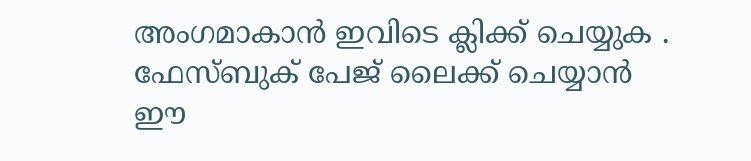അംഗമാകാൻ ഇവിടെ ക്ലിക്ക് ചെയ്യുക .
ഫേസ്ബുക് പേജ് ലൈക്ക് ചെയ്യാൻ ഈ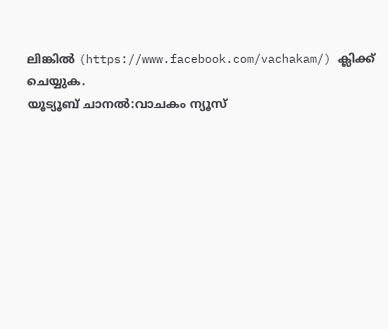ലിങ്കിൽ (https://www.facebook.com/vachakam/) ക്ലിക്ക് ചെയ്യുക.
യൂട്യൂബ് ചാനൽ:വാചകം ന്യൂസ്